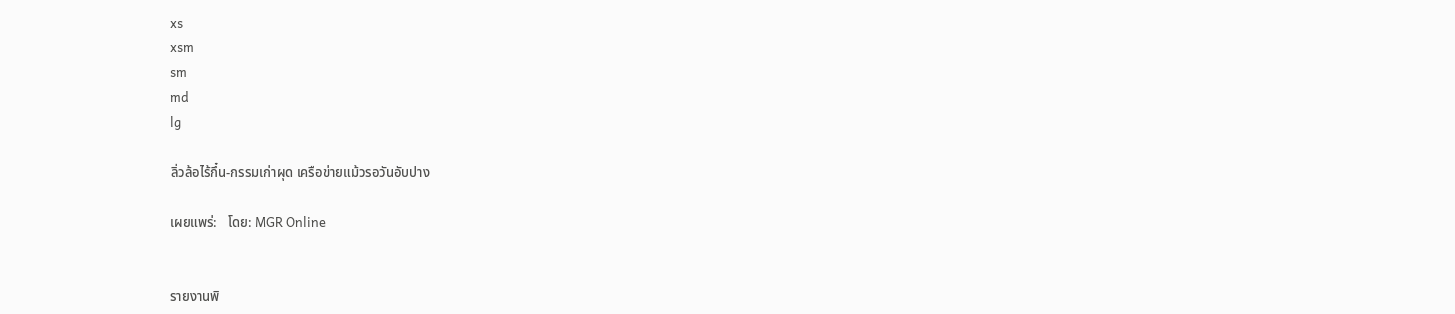xs
xsm
sm
md
lg

ลิ่วล้อไร้กึ๋น-กรรมเก่าผุด เครือข่ายแม้วรอวันอับปาง

เผยแพร่:   โดย: MGR Online


รายงานพิ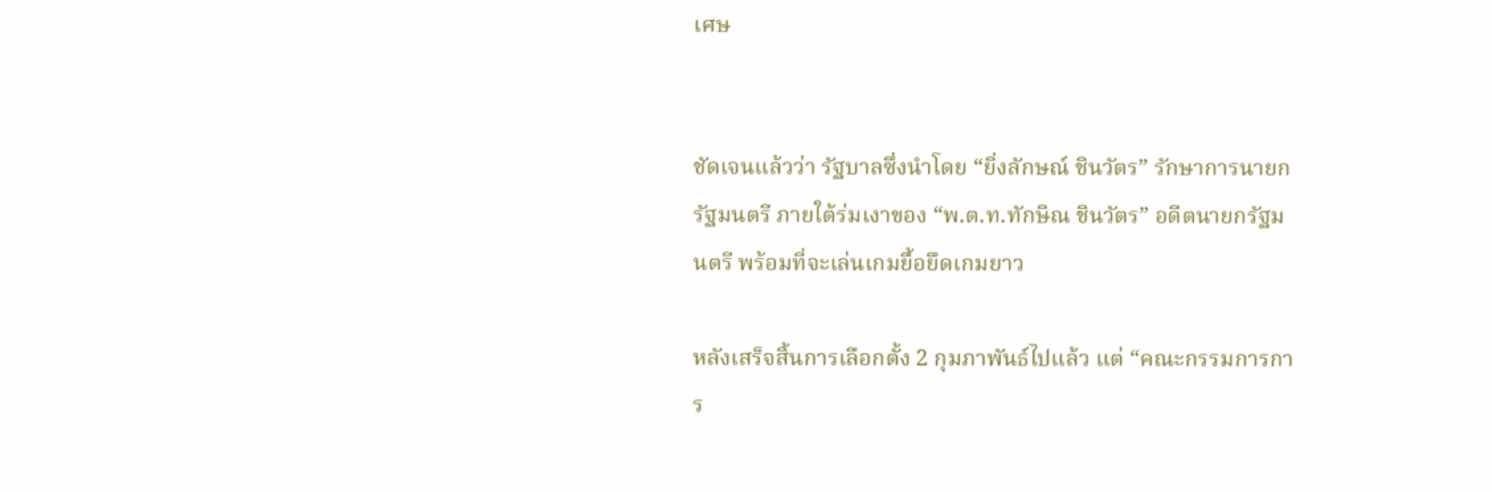เศษ


ชัดเจนแล้วว่า รัฐบาลซึ่งนำโดย “ยิ่งลักษณ์ ชินวัตร” รักษาการนายกรัฐมนตรี ภายใต้ร่มเงาของ “พ.ต.ท.ทักษิณ ชินวัตร” อดีตนายกรัฐมนตรี พร้อมที่จะเล่นเกมยื้อยึดเกมยาว

หลังเสร็จสิ้นการเลือกตั้ง 2 กุมภาพันธ์ไปแล้ว แต่ “คณะกรรมการการ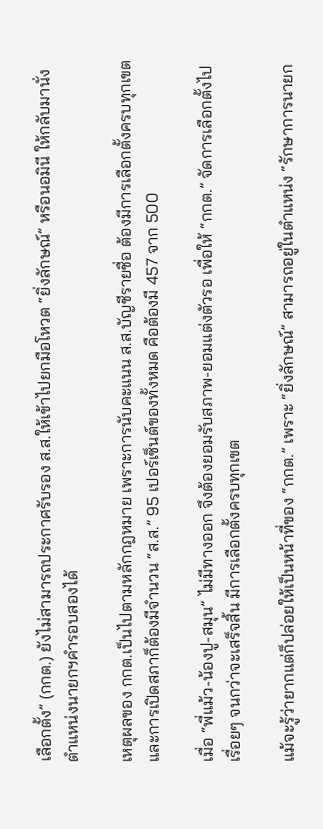เลือกตั้ง” (กกต.) ยังไม่สามารถประกาศรับรอง ส.ส.ให้เข้าไปยกมือโหวต “ยิ่งลักษณ์” หรือนอมินี ให้กลับมานั่งตำแหน่งนายกฯคำรอบสองได้

เหตุผลของ กกต.เป็นไปตามหลักกฎหมาย เพราะการนับคะแนน ส.ส.บัญชีรายชื่อ ต้องมีการเลือกตั้งครบทุกเขต และการเปิดสภาก็ต้องมีจำนวน “ส.ส.” 95 เปอร์เซ็นต์ของทั้งหมด คือต้องมี 457 จาก 500

เมื่อ “พี่แม้ว-น้องปู-สมุน” ไม่มีทางออก จึงต้องยอมรับสภาพ-ยอมแต่งตัวรอ เพื่อให้ “กกต.” จัดการเลือกตั้งไปเรื่อยๆ จนกว่าจะเสร็จสิ้น มีการเลือกตั้งครบทุกเขต

แม้จะรู้ว่ายากแต่ก็ปล่อยให้เป็นหน้าที่ของ “กกต.” เพราะ “ยิ่งลักษณ์” สามารถอยู่ในตำแหน่ง “รักษาการนายก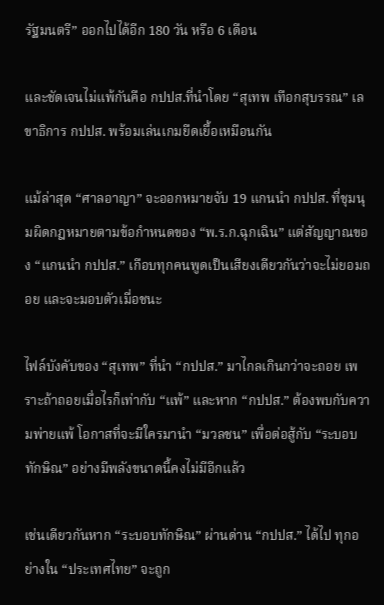รัฐมนตรี” ออกไปได้อีก 180 วัน หรือ 6 เดือน

และชัดเจนไม่แพ้กันคือ กปปส.ที่นำโดย “สุเทพ เทือกสุบรรณ” เลขาธิการ กปปส. พร้อมเล่นเกมยืดเยื้อเหมือนกัน

แม้ล่าสุด “ศาลอาญา” จะออกหมายจับ 19 แกนนำ กปปส. ที่ชุมนุมผิดกฎหมายตามข้อกำหนดของ “พ.ร.ก.ฉุกเฉิน” แต่สัญญาณของ “แกนนำ กปปส.” เกือบทุกคนพูดเป็นเสียงเดียวกันว่าจะไม่ยอมถอย และจะมอบตัวเมื่อชนะ

ไฟล์บังคับของ “สุเทพ” ที่นำ “กปปส.” มาไกลเกินกว่าจะถอย เพราะถ้าถอยเมื่อไรก็เท่ากับ “แพ้” และหาก “กปปส.” ต้องพบกับความพ่ายแพ้ โอกาสที่จะมีใครมานำ “มวลชน” เพื่อต่อสู้กับ “ระบอบทักษิณ” อย่างมีพลังขนาดนี้คงไม่มีอีกแล้ว

เช่นเดียวกันหาก “ระบอบทักษิณ” ผ่านด่าน “กปปส.” ได้ไป ทุกอย่างใน “ประเทศไทย” จะถูก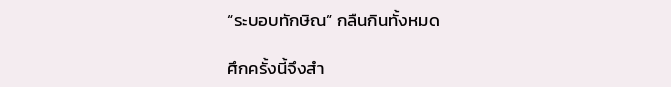“ระบอบทักษิณ” กลืนกินทั้งหมด

ศึกครั้งนี้จึงสำ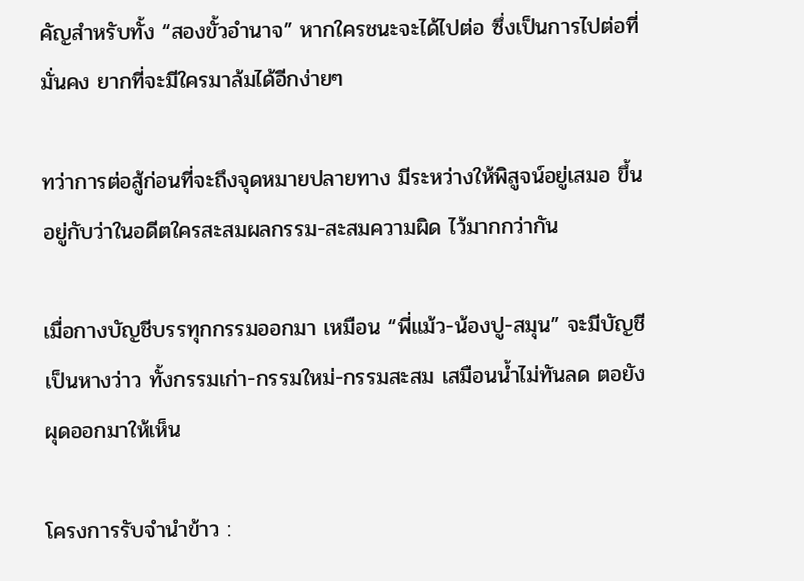คัญสำหรับทั้ง “สองขั้วอำนาจ” หากใครชนะจะได้ไปต่อ ซึ่งเป็นการไปต่อที่มั่นคง ยากที่จะมีใครมาล้มได้อีกง่ายๆ

ทว่าการต่อสู้ก่อนที่จะถึงจุดหมายปลายทาง มีระหว่างให้พิสูจน์อยู่เสมอ ขึ้นอยู่กับว่าในอดีตใครสะสมผลกรรม-สะสมความผิด ไว้มากกว่ากัน

เมื่อกางบัญชีบรรทุกกรรมออกมา เหมือน “พี่แม้ว-น้องปู-สมุน” จะมีบัญชีเป็นหางว่าว ทั้งกรรมเก่า-กรรมใหม่-กรรมสะสม เสมือนน้ำไม่ทันลด ตอยังผุดออกมาให้เห็น

โครงการรับจำนำข้าว :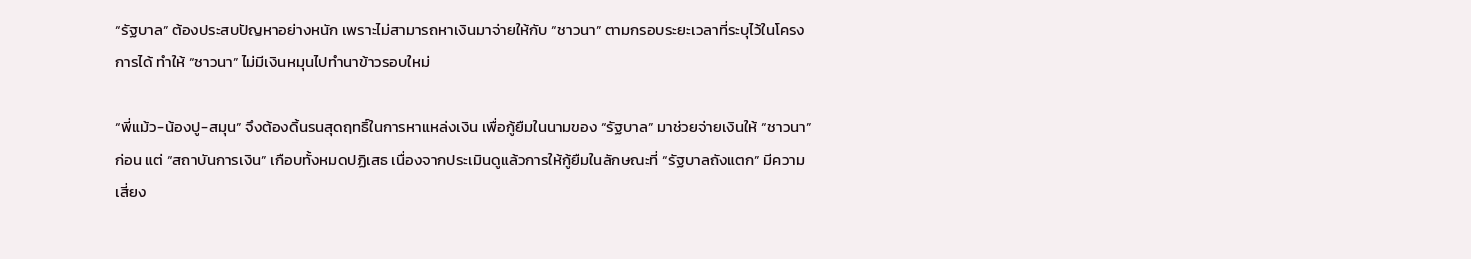“รัฐบาล” ต้องประสบปัญหาอย่างหนัก เพราะไม่สามารถหาเงินมาจ่ายให้กับ “ชาวนา” ตามกรอบระยะเวลาที่ระบุไว้ในโครงการได้ ทำให้ “ชาวนา” ไม่มีเงินหมุนไปทำนาข้าวรอบใหม่

“พี่แม้ว-น้องปู-สมุน” จึงต้องดิ้นรนสุดฤทธิ์ในการหาแหล่งเงิน เพื่อกู้ยืมในนามของ “รัฐบาล” มาช่วยจ่ายเงินให้ “ชาวนา” ก่อน แต่ “สถาบันการเงิน” เกือบทั้งหมดปฏิเสธ เนื่องจากประเมินดูแล้วการให้กู้ยืมในลักษณะที่ “รัฐบาลถังแตก” มีความเสี่ยง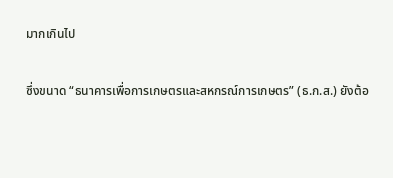มากเกินไป

ซึ่งขนาด “ธนาคารเพื่อการเกษตรและสหกรณ์การเกษตร” (ธ.ก.ส.) ยังต้อ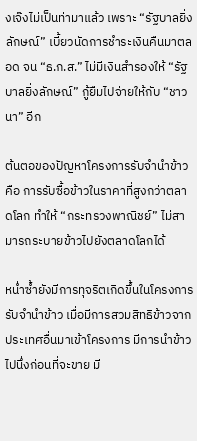งเจ๊งไม่เป็นท่ามาแล้ว เพราะ “รัฐบาลยิ่งลักษณ์” เบี้ยวนัดการชำระเงินคืนมาตลอด จน “ธ.ก.ส.” ไม่มีเงินสำรองให้ “รัฐบาลยิ่งลักษณ์” กู้ยืมไปจ่ายให้กับ “ชาวนา” อีก

ต้นตอของปัญหาโครงการรับจำนำข้าวคือ การรับซื้อข้าวในราคาที่สูงกว่าตลาดโลก ทำให้ “กระทรวงพาณิชย์” ไม่สามารถระบายข้าวไปยังตลาดโลกได้

หน่ำซ้ำยังมีการทุจริตเกิดขึ้นในโครงการรับจำนำข้าว เมื่อมีการสวมสิทธิข้าวจากประเทศอื่นมาเข้าโครงการ มีการนำข้าวไปนึ่งก่อนที่จะขาย มี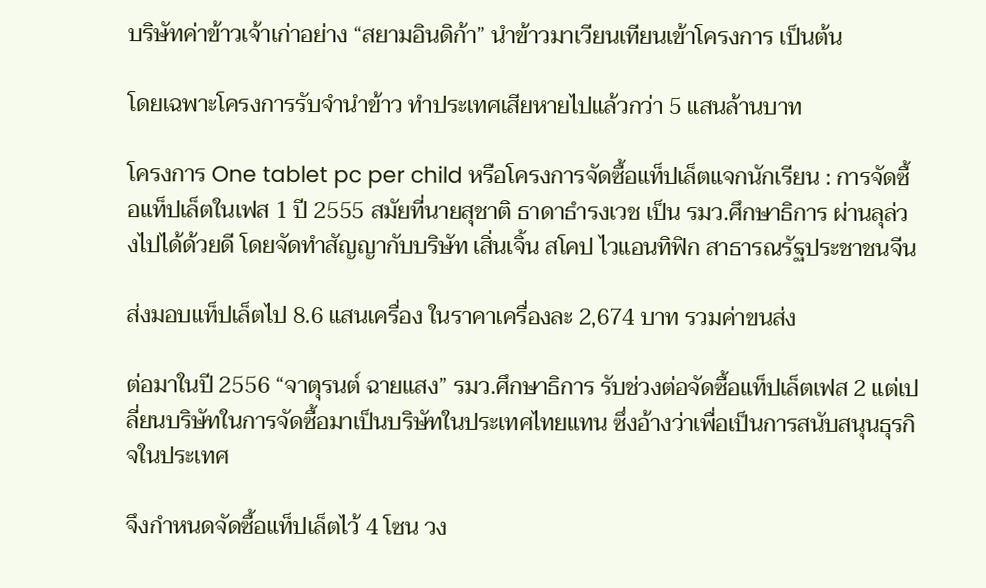บริษัทค่าข้าวเจ้าเก่าอย่าง “สยามอินดิก้า” นำข้าวมาเวียนเทียนเข้าโครงการ เป็นต้น

โดยเฉพาะโครงการรับจำนำข้าว ทำประเทศเสียหายไปแล้วกว่า 5 แสนล้านบาท

โครงการ One tablet pc per child หรือโครงการจัดซื้อแท็ปเล็ตแจกนักเรียน : การจัดซื้อแท็ปเล็ตในเฟส 1 ปี 2555 สมัยที่นายสุชาติ ธาดาธำรงเวช เป็น รมว.ศึกษาธิการ ผ่านลุล่วงไปได้ด้วยดี โดยจัดทำสัญญากับบริษัท เสิ่นเจิ้น สโคป ไวแอนทิฟิก สาธารณรัฐประชาชนจีน

ส่งมอบแท็ปเล็ตไป 8.6 แสนเครื่อง ในราคาเครื่องละ 2,674 บาท รวมค่าขนส่ง

ต่อมาในปี 2556 “จาตุรนต์ ฉายแสง” รมว.ศึกษาธิการ รับช่วงต่อจัดซื้อแท็ปเล็ตเฟส 2 แต่เปลี่ยนบริษัทในการจัดซื้อมาเป็นบริษัทในประเทศไทยแทน ซึ่งอ้างว่าเพื่อเป็นการสนับสนุนธุรกิจในประเทศ

จึงกำหนดจัดซื้อแท็ปเล็ตไว้ 4 โซน วง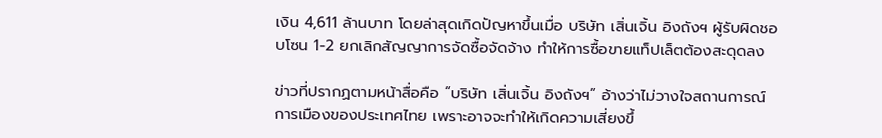เงิน 4,611 ล้านบาท โดยล่าสุดเกิดปัญหาขึ้นเมื่อ บริษัท เสิ่นเจิ้น อิงถังฯ ผู้รับผิดชอบโซน 1-2 ยกเลิกสัญญาการจัดซื้อจัดจ้าง ทำให้การซื้อขายแท็ปเล็ตต้องสะดุดลง

ข่าวที่ปรากฏตามหน้าสื่อคือ “บริษัท เสิ่นเจิ้น อิงถังฯ” อ้างว่าไม่วางใจสถานการณ์การเมืองของประเทศไทย เพราะอาจจะทำให้เกิดความเสี่ยงขึ้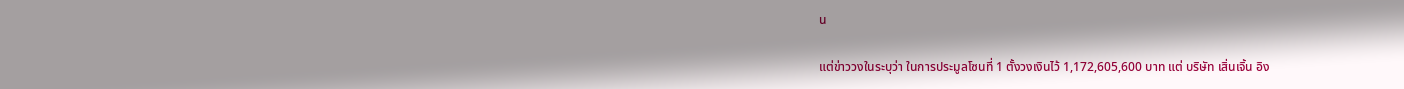น

แต่ข่าววงในระบุว่า ในการประมูลโซนที่ 1 ตั้งวงเงินไว้ 1,172,605,600 บาท แต่ บริษัท เสิ่นเจิ้น อิง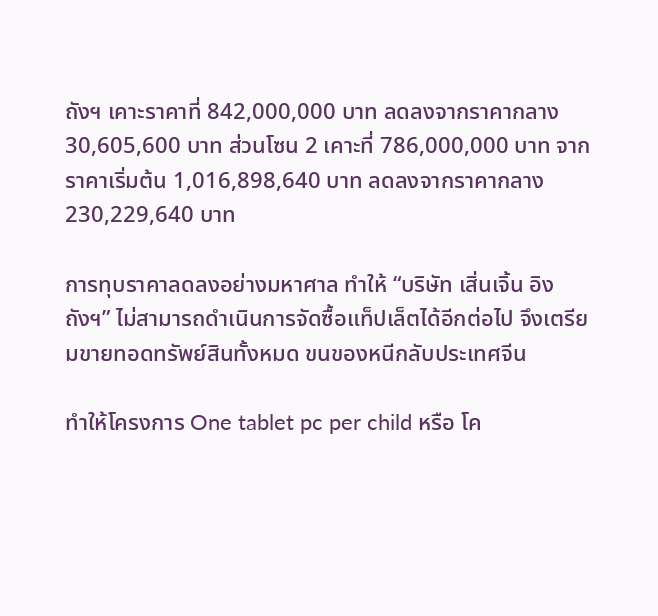ถังฯ เคาะราคาที่ 842,000,000 บาท ลดลงจากราคากลาง 30,605,600 บาท ส่วนโซน 2 เคาะที่ 786,000,000 บาท จากราคาเริ่มต้น 1,016,898,640 บาท ลดลงจากราคากลาง 230,229,640 บาท

การทุบราคาลดลงอย่างมหาศาล ทำให้ “บริษัท เสิ่นเจิ้น อิงถังฯ” ไม่สามารถดำเนินการจัดซื้อแท็ปเล็ตได้อีกต่อไป จึงเตรียมขายทอดทรัพย์สินทั้งหมด ขนของหนีกลับประเทศจีน

ทำให้โครงการ One tablet pc per child หรือ โค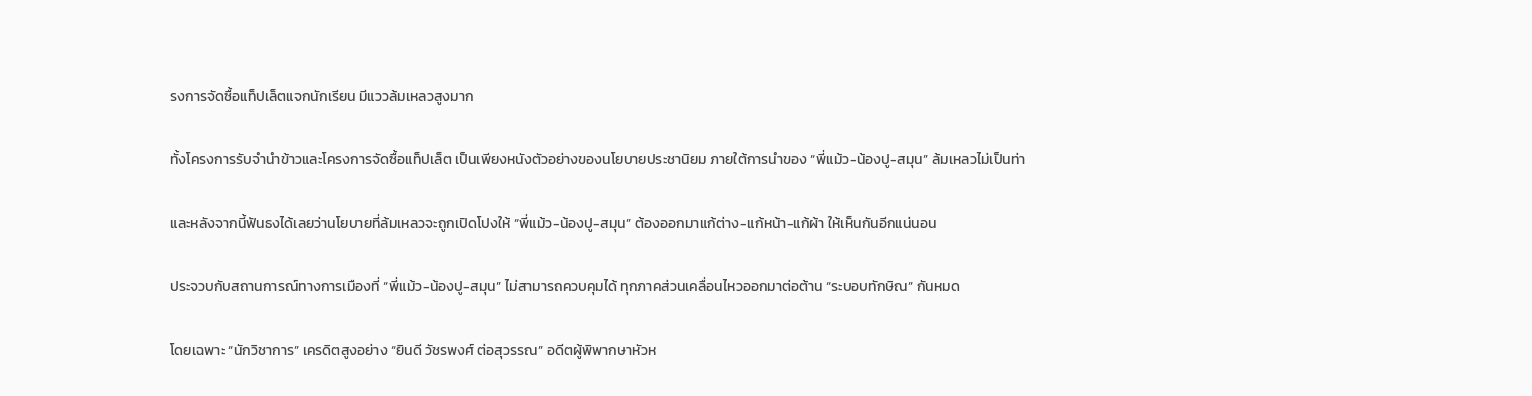รงการจัดซื้อแท็ปเล็ตแจกนักเรียน มีแววล้มเหลวสูงมาก

ทั้งโครงการรับจำนำข้าวและโครงการจัดซื้อแท็ปเล็ต เป็นเพียงหนังตัวอย่างของนโยบายประชานิยม ภายใต้การนำของ “พี่แม้ว-น้องปู-สมุน” ล้มเหลวไม่เป็นท่า

และหลังจากนี้ฟันธงได้เลยว่านโยบายที่ล้มเหลวจะถูกเปิดโปงให้ “พี่แม้ว-น้องปู-สมุน” ต้องออกมาแก้ต่าง-แก้หน้า-แก้ผ้า ให้เห็นกันอีกแน่นอน

ประจวบกับสถานการณ์ทางการเมืองที่ “พี่แม้ว-น้องปู-สมุน” ไม่สามารถควบคุมได้ ทุกภาคส่วนเคลื่อนไหวออกมาต่อต้าน “ระบอบทักษิณ” กันหมด

โดยเฉพาะ “นักวิชาการ” เครดิตสูงอย่าง “ยินดี วัชรพงศ์ ต่อสุวรรณ” อดีตผู้พิพากษาหัวห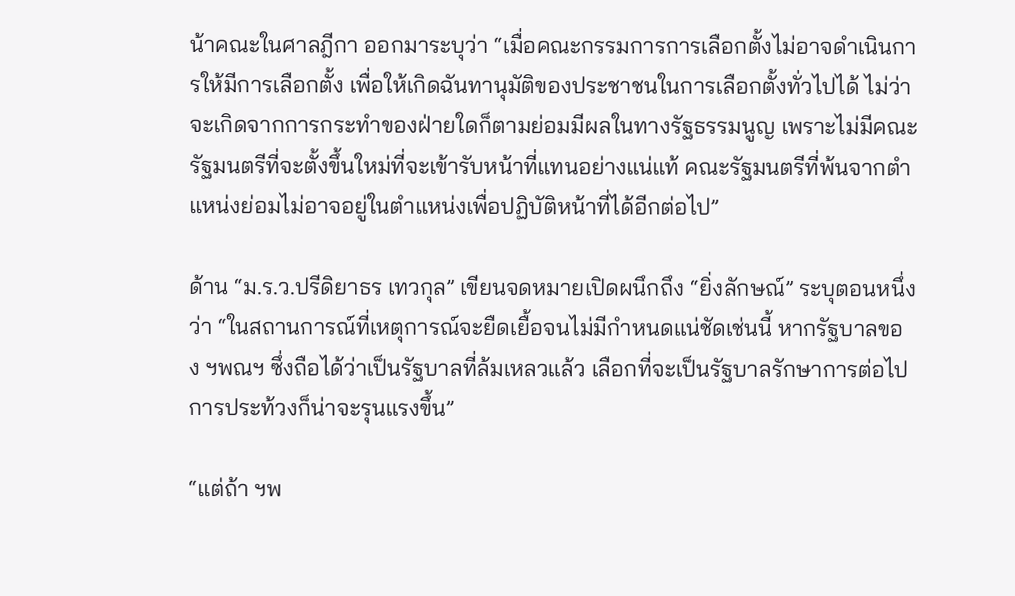น้าคณะในศาลฎีกา ออกมาระบุว่า “เมื่อคณะกรรมการการเลือกตั้งไม่อาจดำเนินการให้มีการเลือกตั้ง เพื่อให้เกิดฉันทานุมัติของประชาชนในการเลือกตั้งทั่วไปได้ ไม่ว่าจะเกิดจากการกระทำของฝ่ายใดก็ตามย่อมมีผลในทางรัฐธรรมนูญ เพราะไม่มีคณะรัฐมนตรีที่จะตั้งขึ้นใหม่ที่จะเข้ารับหน้าที่แทนอย่างแน่แท้ คณะรัฐมนตรีที่พ้นจากตำแหน่งย่อมไม่อาจอยู่ในตำแหน่งเพื่อปฏิบัติหน้าที่ได้อีกต่อไป”

ด้าน “ม.ร.ว.ปรีดิยาธร เทวกุล” เขียนจดหมายเปิดผนึกถึง “ยิ่งลักษณ์” ระบุตอนหนึ่งว่า “ในสถานการณ์ที่เหตุการณ์จะยืดเยื้อจนไม่มีกำหนดแน่ชัดเช่นนี้ หากรัฐบาลของ ฯพณฯ ซึ่งถือได้ว่าเป็นรัฐบาลที่ล้มเหลวแล้ว เลือกที่จะเป็นรัฐบาลรักษาการต่อไป การประท้วงก็น่าจะรุนแรงขึ้น”

“แต่ถ้า ฯพ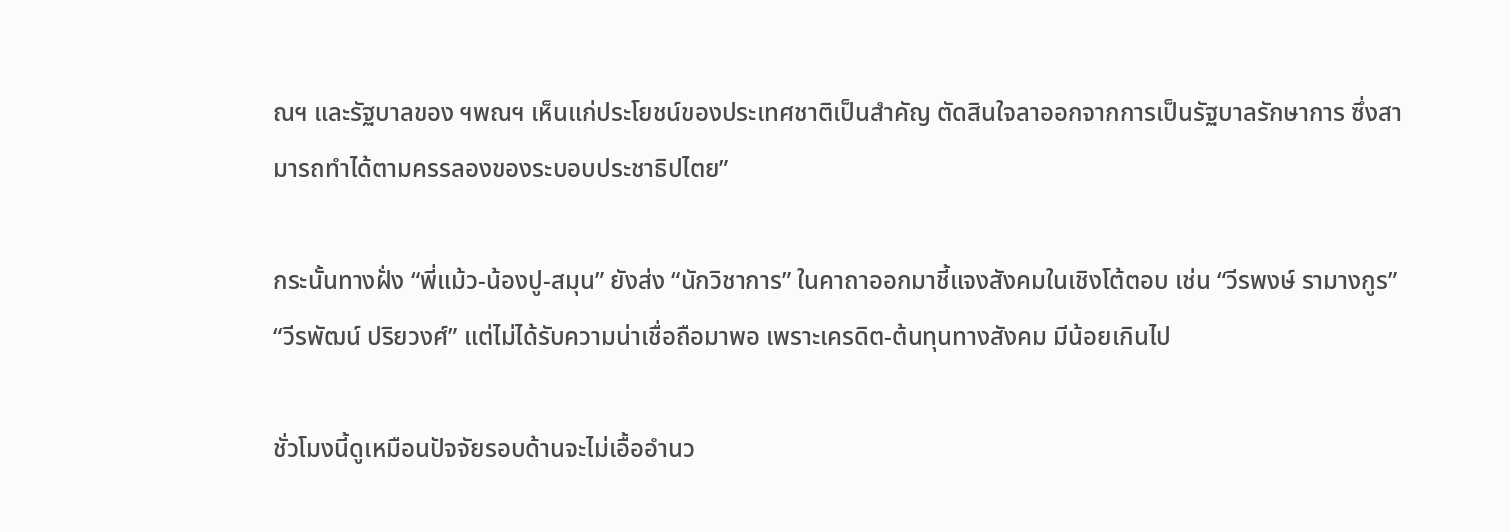ณฯ และรัฐบาลของ ฯพณฯ เห็นแก่ประโยชน์ของประเทศชาติเป็นสำคัญ ตัดสินใจลาออกจากการเป็นรัฐบาลรักษาการ ซึ่งสามารถทำได้ตามครรลองของระบอบประชาธิปไตย”

กระนั้นทางฝั่ง “พี่แม้ว-น้องปู-สมุน” ยังส่ง “นักวิชาการ” ในคาถาออกมาชี้แจงสังคมในเชิงโต้ตอบ เช่น “วีรพงษ์ รามางกูร” “วีรพัฒน์ ปริยวงศ์” แต่ไม่ได้รับความน่าเชื่อถือมาพอ เพราะเครดิต-ต้นทุนทางสังคม มีน้อยเกินไป

ชั่วโมงนี้ดูเหมือนปัจจัยรอบด้านจะไม่เอื้ออำนว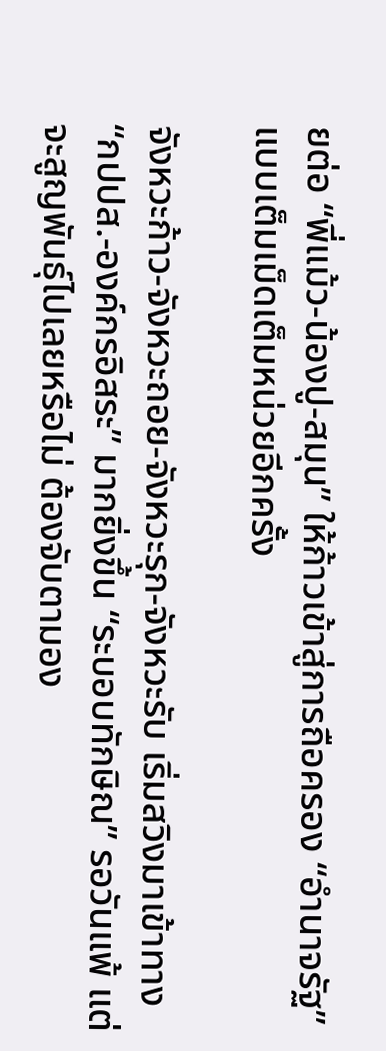ยต่อ “พี่แม้ว-น้องปู-สมุน” ให้ก้าวเข้าสู่การถือครอง “อำนาจรัฐ” แบบเต็มเม็ดเต็มหน่วยอีกครั้ง

จังหวะก้าว-จังหวะถอย-จังหวะรุก-จังหวะรับ เริ่มสวิงมาเข้าทาง “กปปส.-องค์กรอิสระ” มากยิ่งขึ้น “ระบอบทักษิณ” รอวันแพ้ แต่จะสูญพันธุ์ไปเลยหรือไม่ ต้องจับตามอง